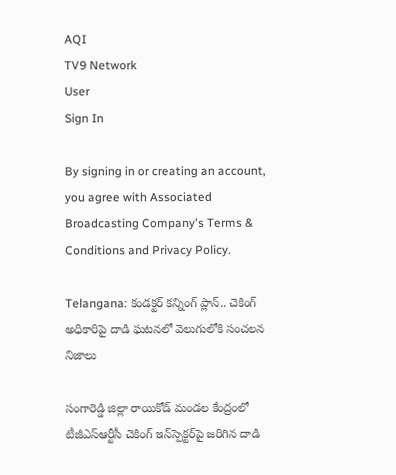AQI
TV9 Network
User
Sign In

By signing in or creating an account, you agree with Associated Broadcasting Company's Terms & Conditions and Privacy Policy.

Telangana: కండక్టర్ కన్నింగ్ ప్లాన్.. చెకింగ్ అధికారిపై దాడి ఘటనలో వెలుగులోకి సంచలన నిజాలు

సంగారెడ్డి జిల్లా రాయికోడ్ మండల కేంద్రంలో టీజీఎస్‌ఆర్టీసీ చెకింగ్ ఇన్‌స్పెక్టర్‌పై జరిగిన దాడి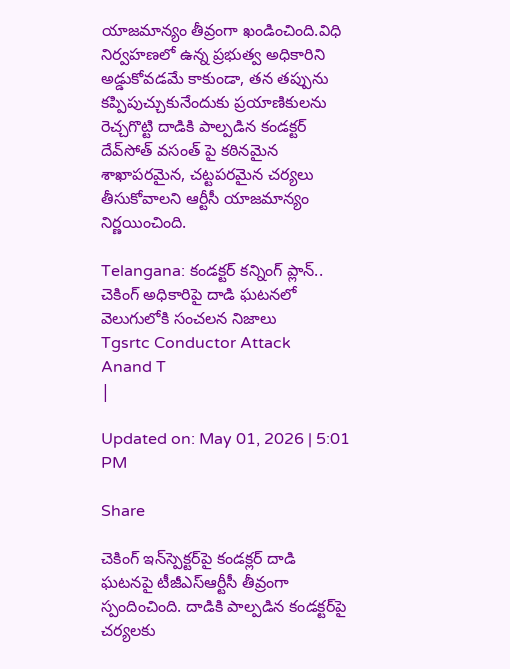యాజమాన్యం తీవ్రంగా ఖండించింది.విధి నిర్వహణలో ఉన్న ప్రభుత్వ అధికారిని అడ్డుకోవడమే కాకుండా, తన తప్పును కప్పిపుచ్చుకునేందుకు ప్రయాణికులను రెచ్చగొట్టి దాడికి పాల్పడిన కండక్టర్ దేవ్‌సోత్ వసంత్ పై కఠినమైన శాఖాపరమైన, చట్టపరమైన చర్యలు తీసుకోవాలని ఆర్టీసీ యాజమాన్యం నిర్ణయించింది.

Telangana: కండక్టర్ కన్నింగ్ ప్లాన్.. చెకింగ్ అధికారిపై దాడి ఘటనలో వెలుగులోకి సంచలన నిజాలు
Tgsrtc Conductor Attack
Anand T
|

Updated on: May 01, 2026 | 5:01 PM

Share

చెకింగ్ ఇన్‌స్పెక్టర్‌పై కండక్లర్ దాడి ఘటనపై టీజీఎస్ఆర్టీసీ తీవ్రంగా స్పందించింది. దాడికి పాల్పడిన కండక్టర్‌పై చర్యలకు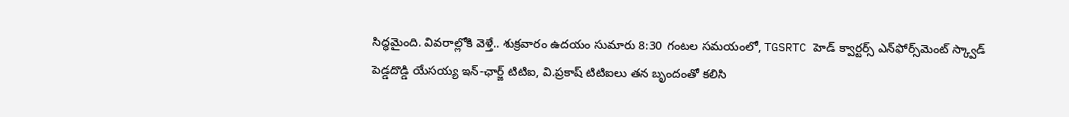సిద్ధమైంది. వివరాల్లోకి వెళ్తే.. శుక్రవారం ఉదయం సుమారు 8:30 గంటల సమయంలో, TGSRTC హెడ్ క్వార్టర్స్ ఎన్‌ఫోర్స్‌మెంట్ స్క్వాడ్ పెడ్డదొడ్డి యేసయ్య ఇన్-ఛార్జ్ టిటిఐ, వి.ప్రకాష్ టిటిఐలు తన బృందంతో కలిసి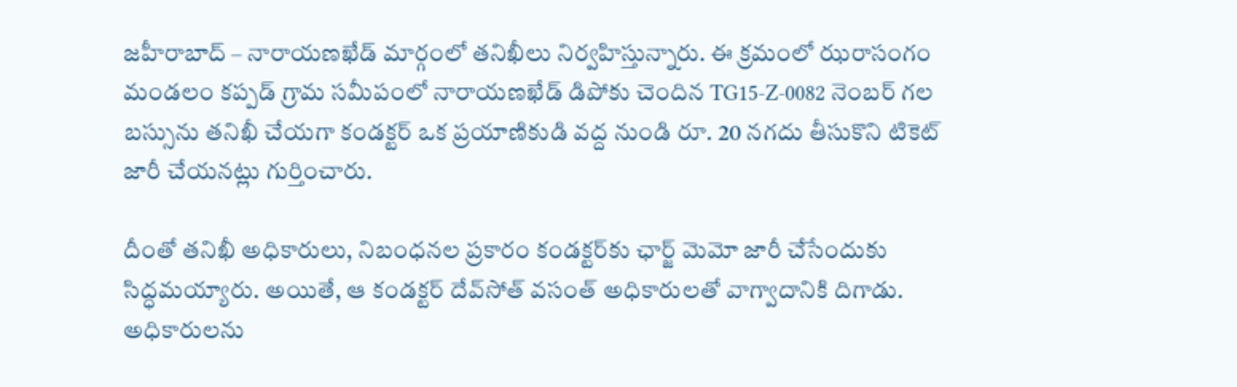జహీరాబాద్‌ – నారాయణఖేడ్ మార్గంలో తనిఖీలు నిర్వహిస్తున్నారు. ఈ క్రమంలో ఝరాసంగం మండలం కప్పడ్ గ్రామ సమీపంలో నారాయణఖేడ్ డిపోకు చెందిన TG15-Z-0082 నెంబర్ గల బస్సును తనిఖీ చేయగా కండక్టర్ ఒక ప్రయాణికుడి వద్ద నుండి రూ. 20 నగదు తీసుకొని టికెట్ జారీ చేయనట్లు గుర్తించారు.

దీంతో తనిఖీ అధికారులు, నిబంధనల ప్రకారం కండక్టర్‌కు ఛార్జ్ మెమో జారీ చేసేందుకు సిద్ధమయ్యారు. అయితే, ఆ కండక్టర్ దేవ్‌సోత్ వసంత్ అధికారులతో వాగ్వాదానికి దిగాడు. అధికారులను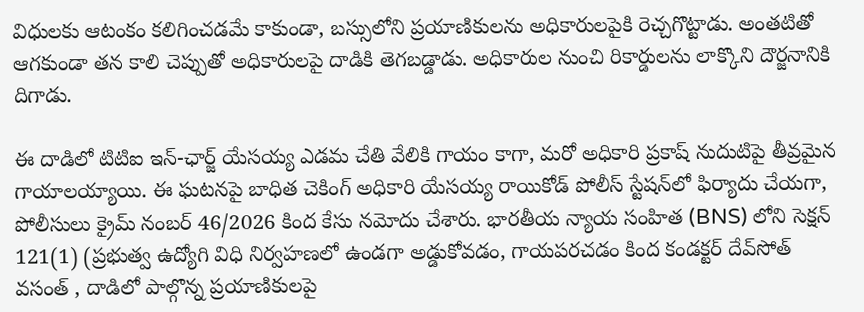విధులకు ఆటంకం కలిగించడమే కాకుండా, బస్సులోని ప్రయాణికులను అధికారులపైకి రెచ్చగొట్టాడు. అంతటితో ఆగకుండా తన కాలి చెప్పుతో అధికారులపై దాడికి తెగబడ్డాడు. అధికారుల నుంచి రికార్డులను లాక్కొని దౌర్జనానికి దిగాడు.

ఈ దాడిలో టిటిఐ ఇన్-ఛార్జ్ యేసయ్య ఎడమ చేతి వేలికి గాయం కాగా, మరో అధికారి ప్రకాష్‌ నుదుటిపై తీవ్రమైన గాయాలయ్యాయి. ఈ ఘటనపై బాధిత చెకింగ్ అధికారి యేసయ్య రాయికోడ్ పోలీస్ స్టేషన్‌లో ఫిర్యాదు చేయగా, పోలీసులు క్రైమ్ నంబర్ 46/2026 కింద కేసు నమోదు చేశారు. భారతీయ న్యాయ సంహిత (BNS) లోని సెక్షన్ 121(1) (ప్రభుత్వ ఉద్యోగి విధి నిర్వహణలో ఉండగా అడ్డుకోవడం, గాయపరచడం కింద కండక్టర్ దేవ్‌సోత్ వసంత్ , దాడిలో పాల్గొన్న ప్రయాణికులపై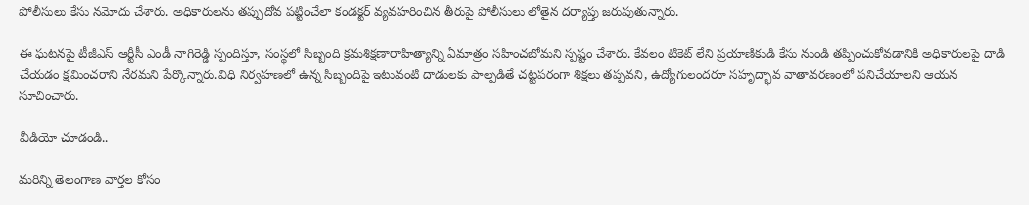పోలీసులు కేసు నమోదు చేశారు. అధికారులను తప్పుదోవ పట్టించేలా కండక్టర్ వ్యవహరించిన తీరుపై పోలీసులు లోతైన దర్యాప్తు జరుపుతున్నారు.

ఈ ఘటనపై టీజీఎస్ ఆర్టీసీ ఎండీ నాగిరెడ్డి స్పందిస్తూ, సంస్థలో సిబ్బంది క్రమశిక్షణారాహిత్యాన్ని ఏమాత్రం సహించబోమని స్పష్టం చేశారు. కేవలం టికెట్ లేని ప్రయాణికుడి కేసు నుండి తప్పించుకోవడానికి అధికారులపై దాడి చేయడం క్షమించరాని నేరమని పేర్కొన్నారు.విధి నిర్వహణలో ఉన్న సిబ్బందిపై ఇటువంటి దాడులకు పాల్పడితే చట్టపరంగా శిక్షలు తప్పవని, ఉద్యోగులందరూ సహృద్భావ వాతావరణంలో పనిచేయాలని ఆయన సూచించారు.

వీడియో చూడండి..

మరిన్ని తెలంగాణ వార్తల కోసం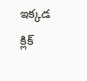ఇక్కడ క్లిక్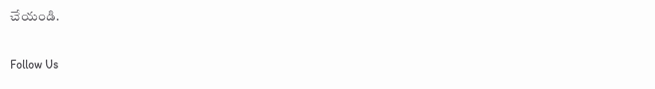చేయండి.

Follow Us